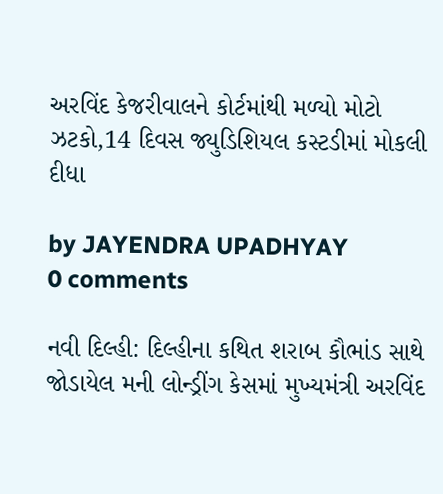અરવિંદ કેજરીવાલને કોર્ટમાંથી મળ્યો મોટો ઝટકો,14 દિવસ જ્યુડિશિયલ કસ્ટડીમાં મોકલી દીધા

by JAYENDRA UPADHYAY
0 comments

નવી દિલ્હી: દિલ્હીના કથિત શરાબ કૌભાંડ સાથે જોડાયેલ મની લોન્ડ્રીંગ કેસમાં મુખ્યમંત્રી અરવિંદ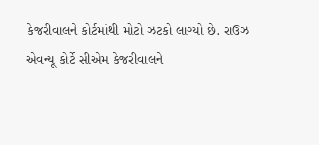કેજરીવાલને કોર્ટમાંથી મોટો ઝટકો લાગ્યો છે. રાઉઝ એવન્યૂ કોર્ટે સીએમ કેજરીવાલને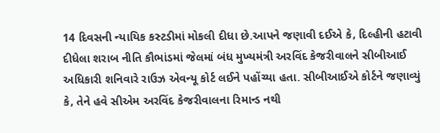14 દિવસની ન્યાયિક કસ્ટડીમાં મોકલી દીધા છે.આપને જણાવી દઈએ કે, દિલ્હીની હટાવી દીધેલા શરાબ નીતિ કૌભાંડમાં જેલમાં બંધ મુખ્યમંત્રી અરવિંદ કેજરીવાલને સીબીઆઈ અધિકારી શનિવારે રાઉઝ એવન્યૂ કોર્ટ લઈને પહોંચ્યા હતા. સીબીઆઈએ કોર્ટને જણાવ્યું કે, તેને હવે સીએમ અરવિંદ કેજરીવાલના રિમાન્ડ નથી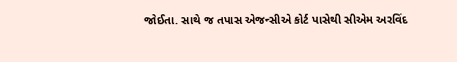જોઈતા. સાથે જ તપાસ એજન્સીએ કોર્ટ પાસેથી સીએમ અરવિંદ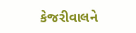કેજરીવાલને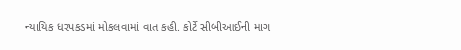ન્યાયિક ધરપકડમાં મોકલવામાં વાત કહી. કોર્ટે સીબીઆઈની માગ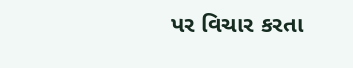પર વિચાર કરતા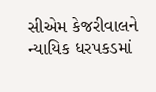સીએમ કેજરીવાલને ન્યાયિક ધરપકડમાં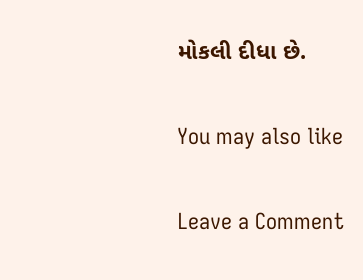મોકલી દીધા છે.

You may also like

Leave a Comment